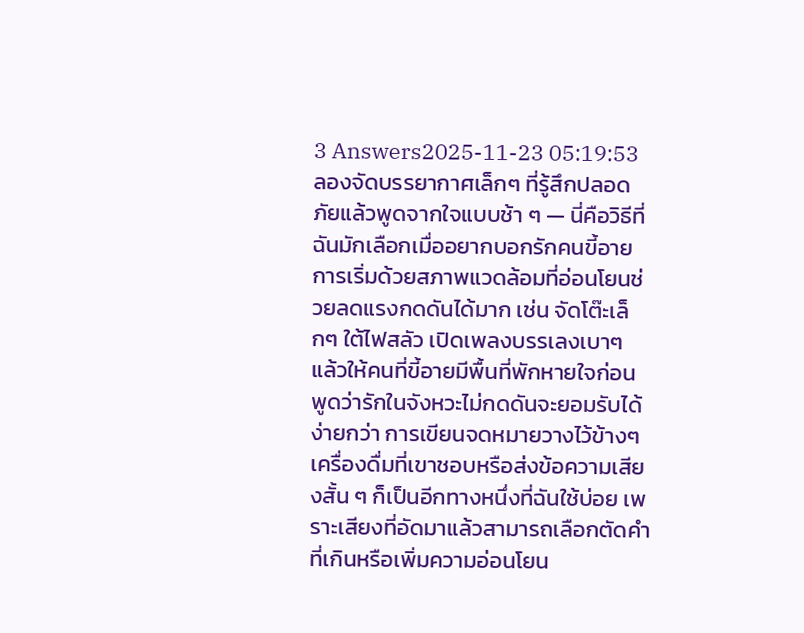3 Answers2025-11-23 05:19:53
ลองจัดบรรยากาศเล็กๆ ที่รู้สึกปลอดภัยแล้วพูดจากใจแบบช้า ๆ — นี่คือวิธีที่ฉันมักเลือกเมื่ออยากบอกรักคนขี้อาย
การเริ่มด้วยสภาพแวดล้อมที่อ่อนโยนช่วยลดแรงกดดันได้มาก เช่น จัดโต๊ะเล็กๆ ใต้ไฟสลัว เปิดเพลงบรรเลงเบาๆ แล้วให้คนที่ขี้อายมีพื้นที่พักหายใจก่อน พูดว่ารักในจังหวะไม่กดดันจะยอมรับได้ง่ายกว่า การเขียนจดหมายวางไว้ข้างๆ เครื่องดื่มที่เขาชอบหรือส่งข้อความเสียงสั้น ๆ ก็เป็นอีกทางหนึ่งที่ฉันใช้บ่อย เพราะเสียงที่อัดมาแล้วสามารถเลือกตัดคำที่เกินหรือเพิ่มความอ่อนโยน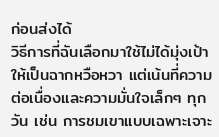ก่อนส่งได้
วิธีการที่ฉันเลือกมาใช้ไม่ได้มุ่งเป้าให้เป็นฉากหวือหวา แต่เน้นที่ความต่อเนื่องและความมั่นใจเล็กๆ ทุกวัน เช่น การชมเขาแบบเฉพาะเจาะ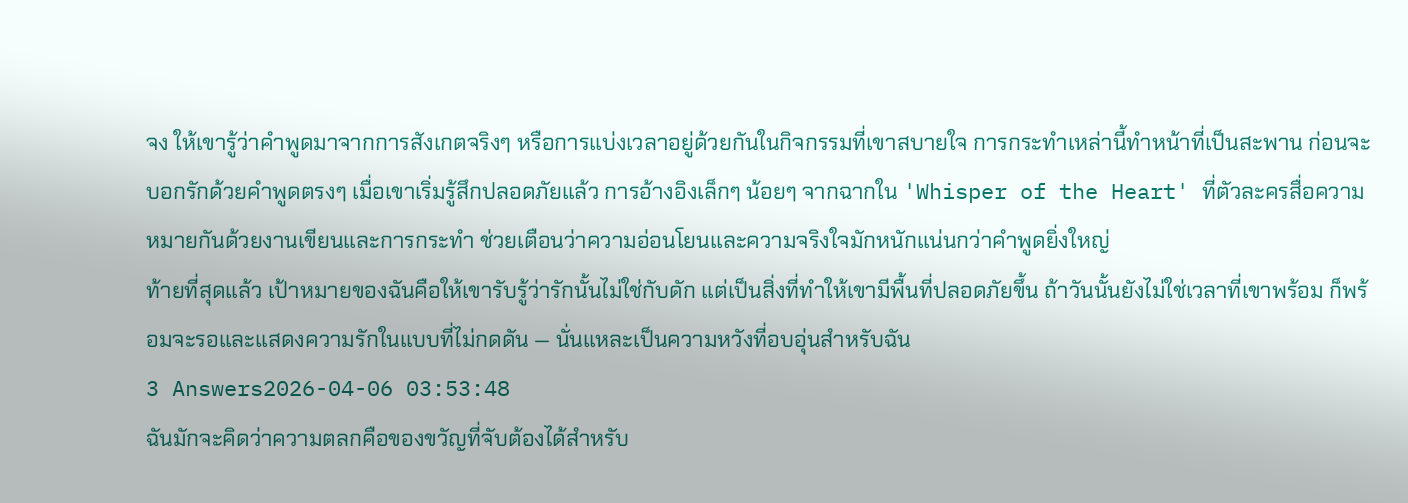จง ให้เขารู้ว่าคำพูดมาจากการสังเกตจริงๆ หรือการแบ่งเวลาอยู่ด้วยกันในกิจกรรมที่เขาสบายใจ การกระทำเหล่านี้ทำหน้าที่เป็นสะพาน ก่อนจะบอกรักด้วยคำพูดตรงๆ เมื่อเขาเริ่มรู้สึกปลอดภัยแล้ว การอ้างอิงเล็กๆ น้อยๆ จากฉากใน 'Whisper of the Heart' ที่ตัวละครสื่อความหมายกันด้วยงานเขียนและการกระทำ ช่วยเตือนว่าความอ่อนโยนและความจริงใจมักหนักแน่นกว่าคำพูดยิ่งใหญ่
ท้ายที่สุดแล้ว เป้าหมายของฉันคือให้เขารับรู้ว่ารักนั้นไม่ใช่กับดัก แต่เป็นสิ่งที่ทำให้เขามีพื้นที่ปลอดภัยขึ้น ถ้าวันนั้นยังไม่ใช่เวลาที่เขาพร้อม ก็พร้อมจะรอและแสดงความรักในแบบที่ไม่กดดัน — นั่นแหละเป็นความหวังที่อบอุ่นสำหรับฉัน
3 Answers2026-04-06 03:53:48
ฉันมักจะคิดว่าความตลกคือของขวัญที่จับต้องได้สำหรับ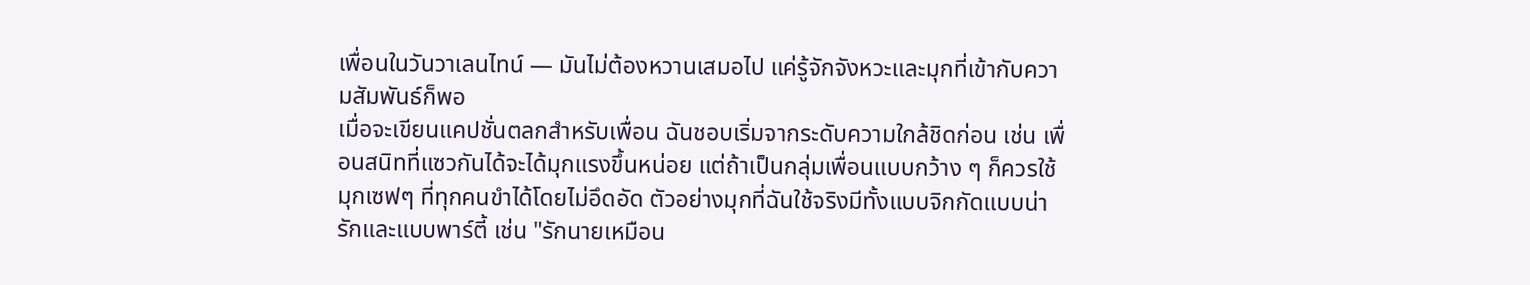เพื่อนในวันวาเลนไทน์ — มันไม่ต้องหวานเสมอไป แค่รู้จักจังหวะและมุกที่เข้ากับความสัมพันธ์ก็พอ
เมื่อจะเขียนแคปชั่นตลกสำหรับเพื่อน ฉันชอบเริ่มจากระดับความใกล้ชิดก่อน เช่น เพื่อนสนิทที่แซวกันได้จะได้มุกแรงขึ้นหน่อย แต่ถ้าเป็นกลุ่มเพื่อนแบบกว้าง ๆ ก็ควรใช้มุกเซฟๆ ที่ทุกคนขำได้โดยไม่อึดอัด ตัวอย่างมุกที่ฉันใช้จริงมีทั้งแบบจิกกัดแบบน่ารักและแบบพาร์ตี้ เช่น "รักนายเหมือน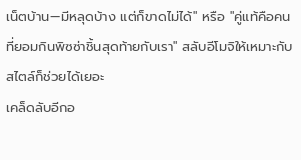เน็ตบ้าน—มีหลุดบ้าง แต่ก็ขาดไม่ได้" หรือ "คู่แท้คือคนที่ยอมกินพิซซ่าชิ้นสุดท้ายกับเรา" สลับอีโมจิให้เหมาะกับสไตล์ก็ช่วยได้เยอะ
เคล็ดลับอีกอ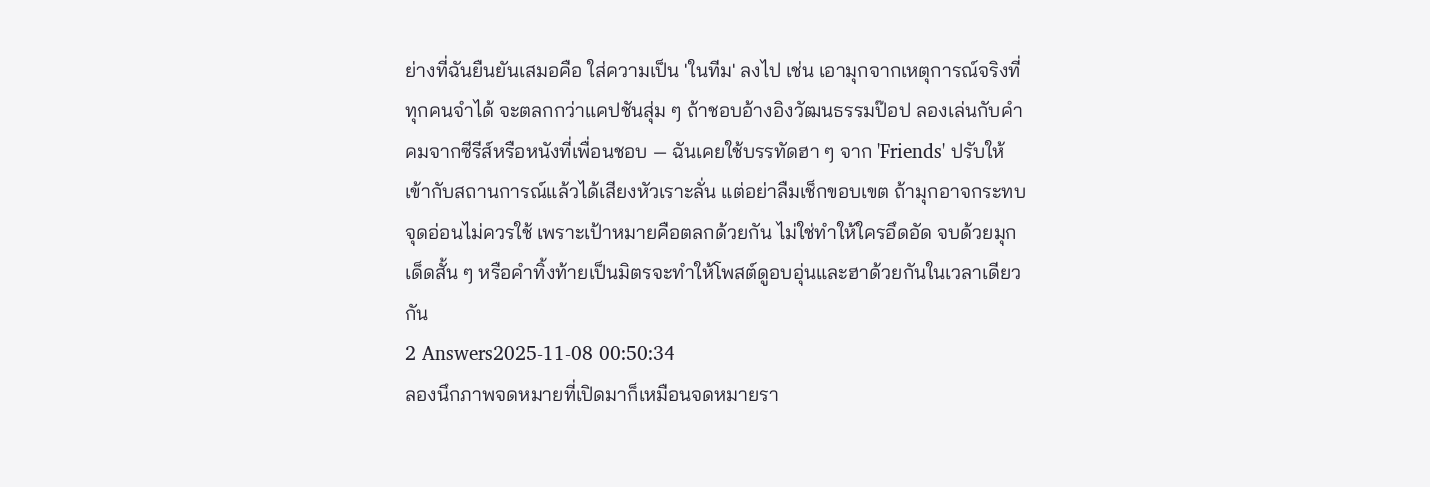ย่างที่ฉันยืนยันเสมอคือ ใส่ความเป็น 'ในทีม' ลงไป เช่น เอามุกจากเหตุการณ์จริงที่ทุกคนจำได้ จะตลกกว่าแคปชันสุ่ม ๆ ถ้าชอบอ้างอิงวัฒนธรรมป๊อป ลองเล่นกับคำคมจากซีรีส์หรือหนังที่เพื่อนชอบ — ฉันเคยใช้บรรทัดฮา ๆ จาก 'Friends' ปรับให้เข้ากับสถานการณ์แล้วได้เสียงหัวเราะลั่น แต่อย่าลืมเช็กขอบเขต ถ้ามุกอาจกระทบจุดอ่อนไม่ควรใช้ เพราะเป้าหมายคือตลกด้วยกัน ไม่ใช่ทำให้ใครอึดอัด จบด้วยมุกเด็ดสั้น ๆ หรือคำทิ้งท้ายเป็นมิตรจะทำให้โพสต์ดูอบอุ่นและฮาด้วยกันในเวลาเดียวกัน
2 Answers2025-11-08 00:50:34
ลองนึกภาพจดหมายที่เปิดมาก็เหมือนจดหมายรา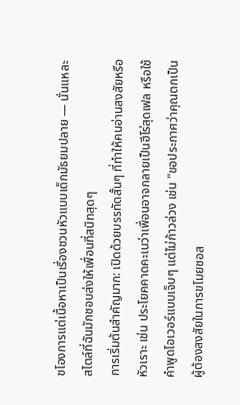ชโองการแต่เนื้อหาเป็นเรื่องชวนหัวแบบเด็กมัธยมปลาย — นั่นแหละสไตล์ที่ฉันมักชอบส่งให้เพื่อนที่สนิทสุดๆ
การเริ่มต้นสำคัญมาก: เปิดด้วยบรรทัดสั้นๆ ที่ทำให้คนอ่านสงสัยหรือหัวเราะ เช่น ประโยคคาดคะเนว่าเพื่อนอาจกลายเป็นฮีโร่สุดเฟล หรือใช้คำพูดโอเวอร์แบบเจ็บๆ แต่ไม่ก้าวล่วง เช่น "ขอประกาศว่าคุณตกเป็นผู้ต้องสงสัยในการขโมยซอส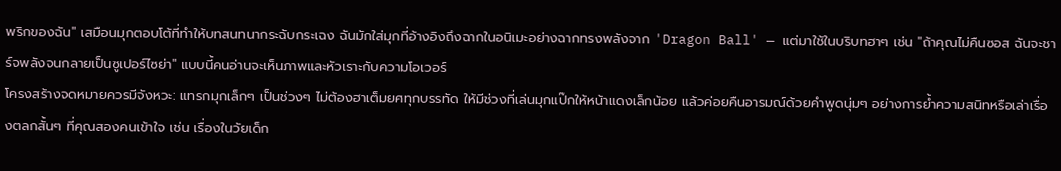พริกของฉัน" เสมือนมุกตอบโต้ที่ทำให้บทสนทนากระฉับกระเฉง ฉันมักใส่มุกที่อ้างอิงถึงฉากในอนิเมะอย่างฉากทรงพลังจาก 'Dragon Ball' — แต่มาใช้ในบริบทฮาๆ เช่น "ถ้าคุณไม่คืนซอส ฉันจะชาร์จพลังจนกลายเป็นซูเปอร์ไซย่า" แบบนี้คนอ่านจะเห็นภาพและหัวเราะกับความโอเวอร์
โครงสร้างจดหมายควรมีจังหวะ: แทรกมุกเล็กๆ เป็นช่วงๆ ไม่ต้องฮาเต็มยศทุกบรรทัด ให้มีช่วงที่เล่นมุกแป๊กให้หน้าแดงเล็กน้อย แล้วค่อยคืนอารมณ์ด้วยคำพูดนุ่มๆ อย่างการย้ำความสนิทหรือเล่าเรื่องตลกสั้นๆ ที่คุณสองคนเข้าใจ เช่น เรื่องในวัยเด็ก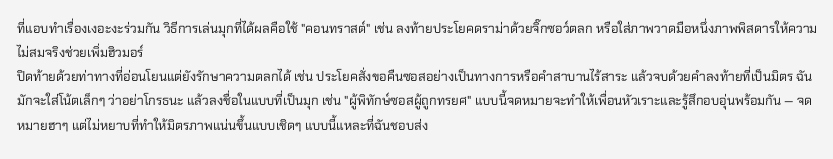ที่แอบทำเรื่องเงอะงะร่วมกัน วิธีการเล่นมุกที่ได้ผลคือใช้ "คอนทราสต์" เช่น ลงท้ายประโยคดราม่าด้วยจิ๊กซอว์ตลก หรือใส่ภาพวาดมือหนึ่งภาพพิสดารให้ความไม่สมจริงช่วยเพิ่มฮิวมอร์
ปิดท้ายด้วยท่าทางที่อ่อนโยนแต่ยังรักษาความตลกได้ เช่น ประโยคสั่งขอคืนซอสอย่างเป็นทางการหรือคำสาบานไร้สาระ แล้วจบด้วยคำลงท้ายที่เป็นมิตร ฉันมักจะใส่โน้ตเล็กๆ ว่าอย่าโกรธนะ แล้วลงชื่อในแบบที่เป็นมุก เช่น "ผู้พิทักษ์ซอสผู้ถูกทรยศ" แบบนี้จดหมายจะทำให้เพื่อนหัวเราะและรู้สึกอบอุ่นพร้อมกัน — จดหมายฮาๆ แต่ไม่หยาบที่ทำให้มิตรภาพแน่นขึ้นแบบเชิดๆ แบบนี้แหละที่ฉันชอบส่ง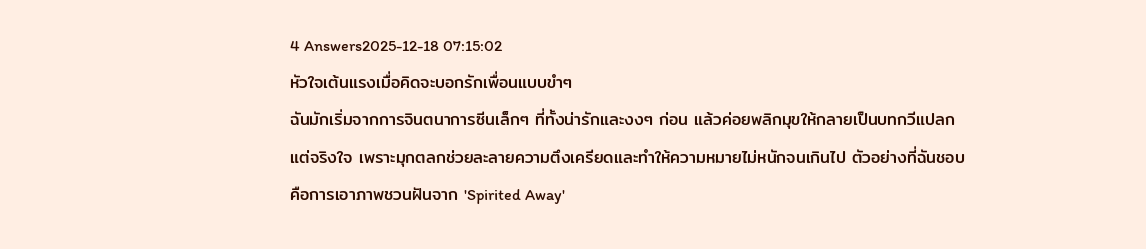4 Answers2025-12-18 07:15:02
หัวใจเต้นแรงเมื่อคิดจะบอกรักเพื่อนแบบขำๆ
ฉันมักเริ่มจากการจินตนาการซีนเล็กๆ ที่ทั้งน่ารักและงงๆ ก่อน แล้วค่อยพลิกมุขให้กลายเป็นบทกวีแปลกแต่จริงใจ เพราะมุกตลกช่วยละลายความตึงเครียดและทำให้ความหมายไม่หนักจนเกินไป ตัวอย่างที่ฉันชอบคือการเอาภาพชวนฝันจาก 'Spirited Away'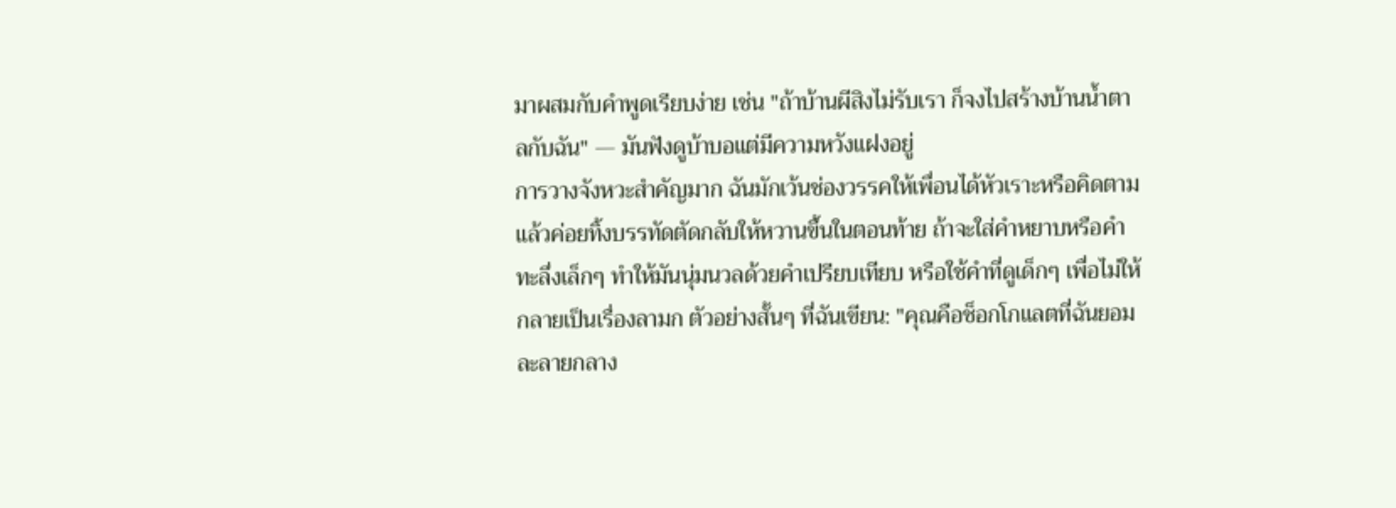มาผสมกับคำพูดเรียบง่าย เช่น "ถ้าบ้านผีสิงไม่รับเรา ก็จงไปสร้างบ้านน้ำตาลกับฉัน" — มันฟังดูบ้าบอแต่มีความหวังแฝงอยู่
การวางจังหวะสำคัญมาก ฉันมักเว้นช่องวรรคให้เพื่อนได้หัวเราะหรือคิดตาม แล้วค่อยทิ้งบรรทัดตัดกลับให้หวานขึ้นในตอนท้าย ถ้าจะใส่คำหยาบหรือคำทะลึ่งเล็กๆ ทำให้มันนุ่มนวลด้วยคำเปรียบเทียบ หรือใช้คำที่ดูเด็กๆ เพื่อไม่ให้กลายเป็นเรื่องลามก ตัวอย่างสั้นๆ ที่ฉันเขียน: "คุณคือช็อกโกแลตที่ฉันยอมละลายกลาง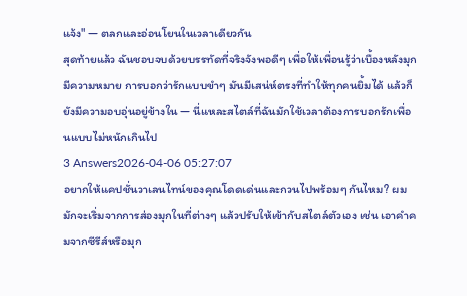แจ้ง" — ตลกและอ่อนโยนในเวลาเดียวกัน
สุดท้ายแล้ว ฉันชอบจบด้วยบรรทัดที่จริงจังพอดีๆ เพื่อให้เพื่อนรู้ว่าเบื้องหลังมุกมีความหมาย การบอกว่ารักแบบขำๆ มันมีเสน่ห์ตรงที่ทำให้ทุกคนยิ้มได้ แล้วก็ยังมีความอบอุ่นอยู่ข้างใน — นี่แหละสไตล์ที่ฉันมักใช้เวลาต้องการบอกรักเพื่อนแบบไม่หนักเกินไป
3 Answers2026-04-06 05:27:07
อยากให้แคปชั่นวาเลนไทน์ของคุณโดดเด่นและกวนไปพร้อมๆ กันไหม? ผมมักจะเริ่มจากการส่องมุกในที่ต่างๆ แล้วปรับให้เข้ากับสไตล์ตัวเอง เช่น เอาคำคมจากซีรีส์หรือมุก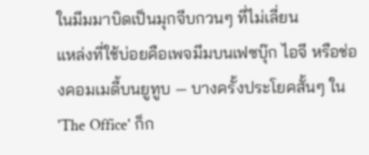ในมีมมาบิดเป็นมุกจีบกวนๆ ที่ไม่เลี่ยน
แหล่งที่ใช้บ่อยคือเพจมีมบนเฟซบุ๊ก ไอจี หรือช่องคอมเมดี้บนยูทูบ — บางครั้งประโยคสั้นๆ ใน 'The Office' ก็ก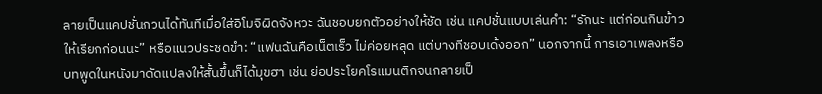ลายเป็นแคปชั่นกวนได้ทันทีเมื่อใส่อิโมจิผิดจังหวะ ฉันชอบยกตัวอย่างให้ชัด เช่น แคปชั่นแบบเล่นคำ: “รักนะ แต่ก่อนกินข้าวให้เรียกก่อนนะ” หรือแนวประชดขำ: “แฟนฉันคือเน็ตเร็ว ไม่ค่อยหลุด แต่บางทีชอบเด้งออก” นอกจากนี้ การเอาเพลงหรือบทพูดในหนังมาดัดแปลงให้สั้นขึ้นก็ได้มุขฮา เช่น ย่อประโยคโรแมนติกจนกลายเป็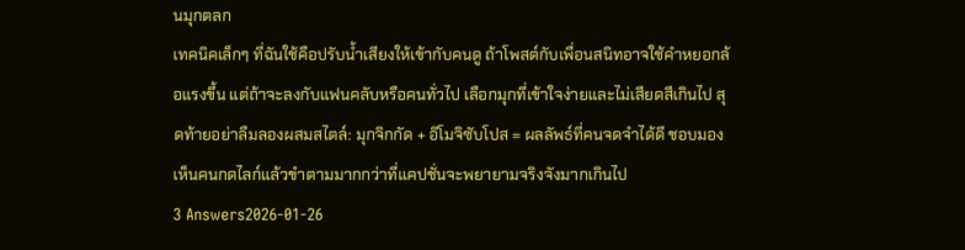นมุกตลก
เทคนิคเล็กๆ ที่ฉันใช้คือปรับน้ำเสียงให้เข้ากับคนดู ถ้าโพสต์กับเพื่อนสนิทอาจใช้คำหยอกล้อแรงขึ้น แต่ถ้าจะลงกับแฟนคลับหรือคนทั่วไป เลือกมุกที่เข้าใจง่ายและไม่เสียดสีเกินไป สุดท้ายอย่าลืมลองผสมสไตล์: มุกจิกกัด + อิโมจิซับโปส = ผลลัพธ์ที่คนจดจำได้ดี ชอบมองเห็นคนกดไลก์แล้วขำตามมากกว่าที่แคปชั่นจะพยายามจริงจังมากเกินไป
3 Answers2026-01-26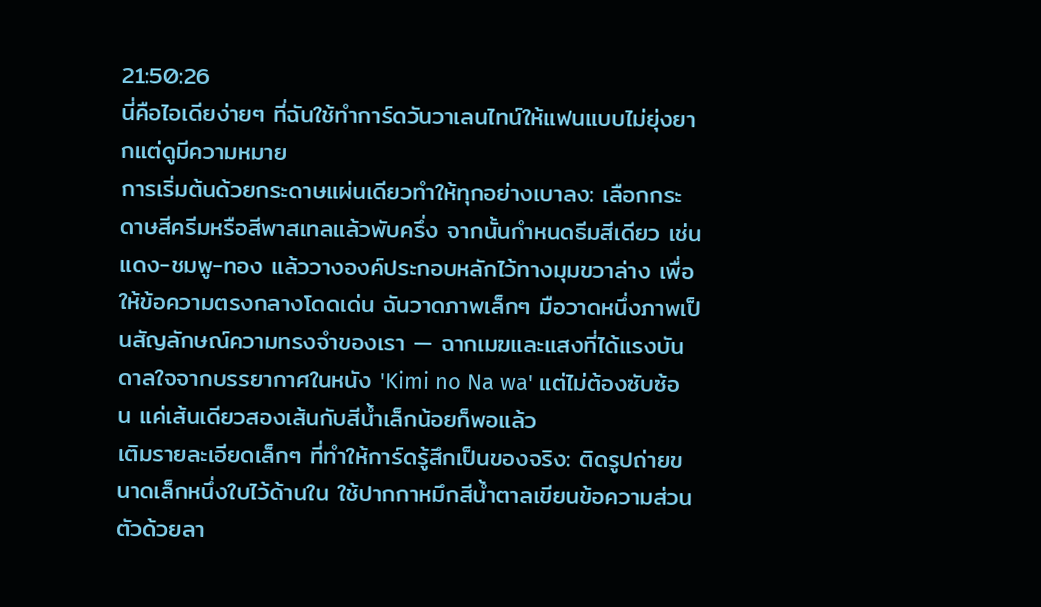21:50:26
นี่คือไอเดียง่ายๆ ที่ฉันใช้ทำการ์ดวันวาเลนไทน์ให้แฟนแบบไม่ยุ่งยากแต่ดูมีความหมาย
การเริ่มต้นด้วยกระดาษแผ่นเดียวทำให้ทุกอย่างเบาลง: เลือกกระดาษสีครีมหรือสีพาสเทลแล้วพับครึ่ง จากนั้นกำหนดธีมสีเดียว เช่น แดง-ชมพู-ทอง แล้ววางองค์ประกอบหลักไว้ทางมุมขวาล่าง เพื่อให้ข้อความตรงกลางโดดเด่น ฉันวาดภาพเล็กๆ มือวาดหนึ่งภาพเป็นสัญลักษณ์ความทรงจำของเรา — ฉากเมฆและแสงที่ได้แรงบันดาลใจจากบรรยากาศในหนัง 'Kimi no Na wa' แต่ไม่ต้องซับซ้อน แค่เส้นเดียวสองเส้นกับสีน้ำเล็กน้อยก็พอแล้ว
เติมรายละเอียดเล็กๆ ที่ทำให้การ์ดรู้สึกเป็นของจริง: ติดรูปถ่ายขนาดเล็กหนึ่งใบไว้ด้านใน ใช้ปากกาหมึกสีน้ำตาลเขียนข้อความส่วนตัวด้วยลา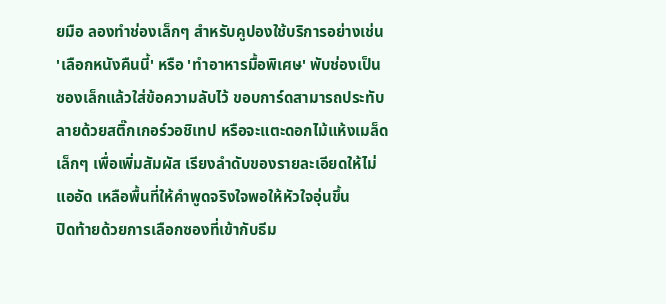ยมือ ลองทำช่องเล็กๆ สำหรับคูปองใช้บริการอย่างเช่น 'เลือกหนังคืนนี้' หรือ 'ทำอาหารมื้อพิเศษ' พับช่องเป็นซองเล็กแล้วใส่ข้อความลับไว้ ขอบการ์ดสามารถประทับลายด้วยสติ๊กเกอร์วอชิเทป หรือจะแตะดอกไม้แห้งเมล็ดเล็กๆ เพื่อเพิ่มสัมผัส เรียงลำดับของรายละเอียดให้ไม่แออัด เหลือพื้นที่ให้คำพูดจริงใจพอให้หัวใจอุ่นขึ้น
ปิดท้ายด้วยการเลือกซองที่เข้ากับธีม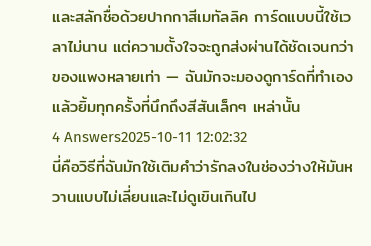และสลักชื่อด้วยปากกาสีเมทัลลิค การ์ดแบบนี้ใช้เวลาไม่นาน แต่ความตั้งใจจะถูกส่งผ่านได้ชัดเจนกว่าของแพงหลายเท่า — ฉันมักจะมองดูการ์ดที่ทำเองแล้วยิ้มทุกครั้งที่นึกถึงสีสันเล็กๆ เหล่านั้น
4 Answers2025-10-11 12:02:32
นี่คือวิธีที่ฉันมักใช้เติมคำว่ารักลงในช่องว่างให้มันหวานแบบไม่เลี่ยนและไม่ดูเขินเกินไป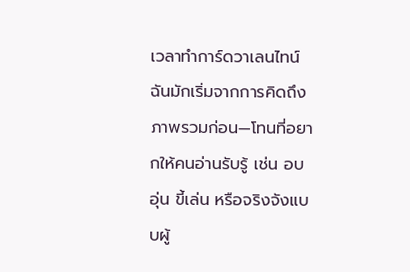เวลาทำการ์ดวาเลนไทน์ ฉันมักเริ่มจากการคิดถึงภาพรวมก่อน—โทนที่อยากให้คนอ่านรับรู้ เช่น อบอุ่น ขี้เล่น หรือจริงจังแบบผู้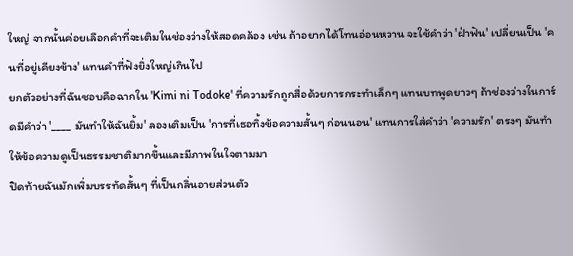ใหญ่ จากนั้นค่อยเลือกคำที่จะเติมในช่องว่างให้สอดคล้อง เช่น ถ้าอยากได้โทนอ่อนหวาน จะใช้คำว่า 'ฝ่าฟัน' เปลี่ยนเป็น 'คนที่อยู่เคียงข้าง' แทนคำที่ฟังยิ่งใหญ่เกินไป
ยกตัวอย่างที่ฉันชอบคือฉากใน 'Kimi ni Todoke' ที่ความรักถูกสื่อด้วยการกระทำเล็กๆ แทนบทพูดยาวๆ ถ้าช่องว่างในการ์ดมีคำว่า '____ มันทำให้ฉันยิ้ม' ลองเติมเป็น 'การที่เธอทิ้งข้อความสั้นๆ ก่อนนอน' แทนการใส่คำว่า 'ความรัก' ตรงๆ มันทำให้ข้อความดูเป็นธรรมชาติมากขึ้นและมีภาพในใจตามมา
ปิดท้ายฉันมักเพิ่มบรรทัดสั้นๆ ที่เป็นกลิ่นอายส่วนตัว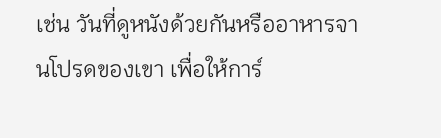เช่น วันที่ดูหนังด้วยกันหรืออาหารจานโปรดของเขา เพื่อให้การ์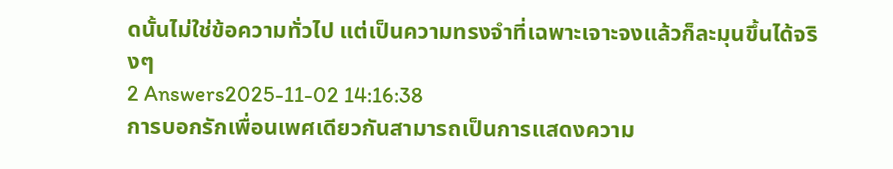ดนั้นไม่ใช่ข้อความทั่วไป แต่เป็นความทรงจำที่เฉพาะเจาะจงแล้วก็ละมุนขึ้นได้จริงๆ
2 Answers2025-11-02 14:16:38
การบอกรักเพื่อนเพศเดียวกันสามารถเป็นการแสดงความ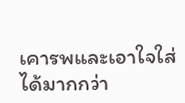เคารพและเอาใจใส่ได้มากกว่า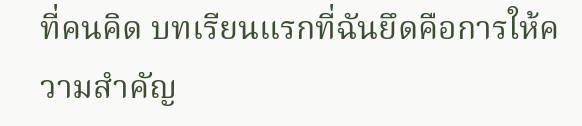ที่คนคิด บทเรียนแรกที่ฉันยึดคือการให้ความสำคัญ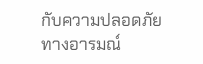กับความปลอดภัยทางอารมณ์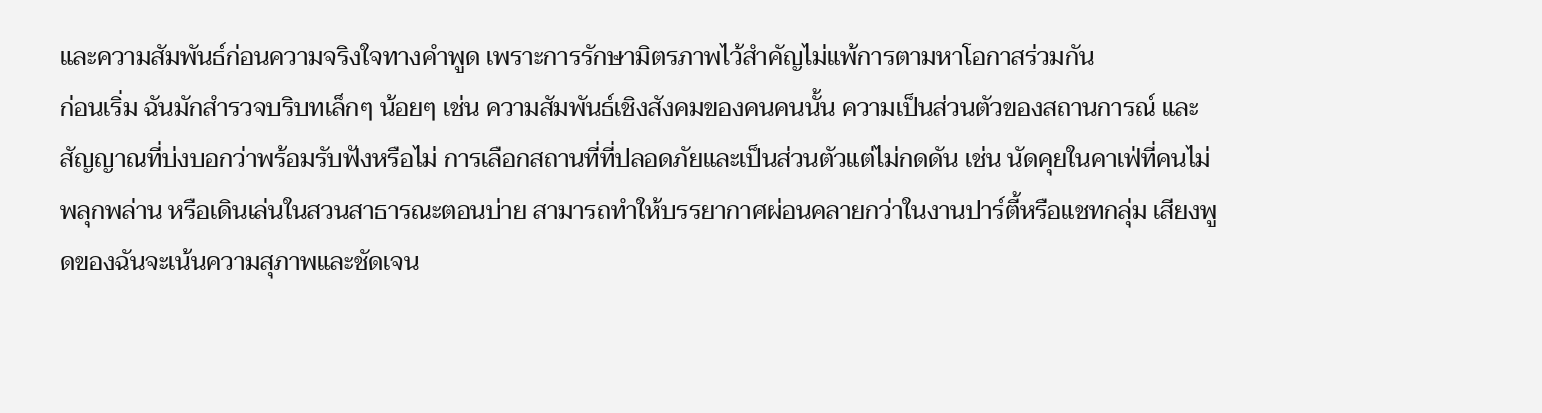และความสัมพันธ์ก่อนความจริงใจทางคำพูด เพราะการรักษามิตรภาพไว้สำคัญไม่แพ้การตามหาโอกาสร่วมกัน
ก่อนเริ่ม ฉันมักสำรวจบริบทเล็กๆ น้อยๆ เช่น ความสัมพันธ์เชิงสังคมของคนคนนั้น ความเป็นส่วนตัวของสถานการณ์ และสัญญาณที่บ่งบอกว่าพร้อมรับฟังหรือไม่ การเลือกสถานที่ที่ปลอดภัยและเป็นส่วนตัวแต่ไม่กดดัน เช่น นัดคุยในคาเฟ่ที่คนไม่พลุกพล่าน หรือเดินเล่นในสวนสาธารณะตอนบ่าย สามารถทำให้บรรยากาศผ่อนคลายกว่าในงานปาร์ตี้หรือแชทกลุ่ม เสียงพูดของฉันจะเน้นความสุภาพและชัดเจน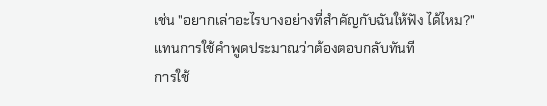เช่น "อยากเล่าอะไรบางอย่างที่สำคัญกับฉันให้ฟัง ได้ไหม?" แทนการใช้คำพูดประมาณว่าต้องตอบกลับทันที
การใช้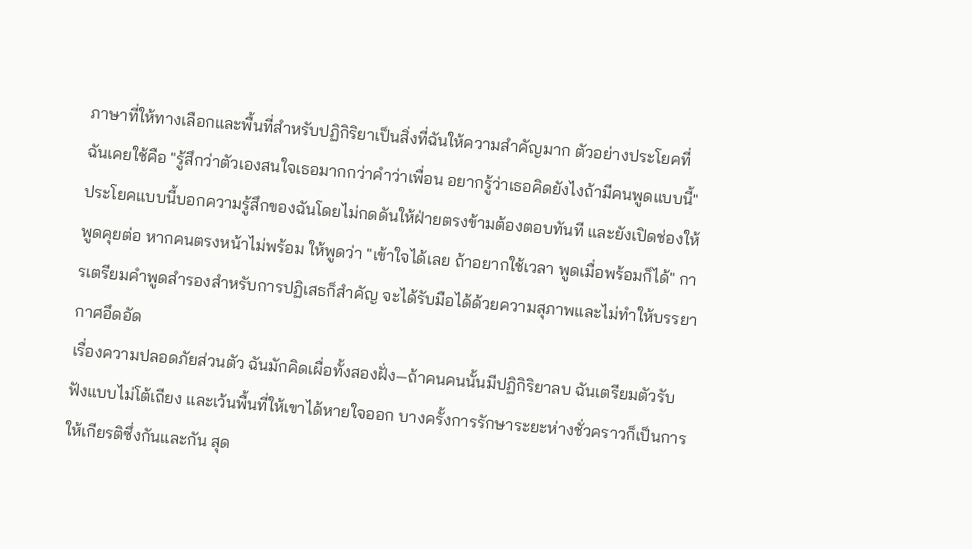ภาษาที่ให้ทางเลือกและพื้นที่สำหรับปฏิกิริยาเป็นสิ่งที่ฉันให้ความสำคัญมาก ตัวอย่างประโยคที่ฉันเคยใช้คือ "รู้สึกว่าตัวเองสนใจเธอมากกว่าคำว่าเพื่อน อยากรู้ว่าเธอคิดยังไงถ้ามีคนพูดแบบนี้" ประโยคแบบนี้บอกความรู้สึกของฉันโดยไม่กดดันให้ฝ่ายตรงข้ามต้องตอบทันที และยังเปิดช่องให้พูดคุยต่อ หากคนตรงหน้าไม่พร้อม ให้พูดว่า "เข้าใจได้เลย ถ้าอยากใช้เวลา พูดเมื่อพร้อมก็ได้" การเตรียมคำพูดสำรองสำหรับการปฏิเสธก็สำคัญ จะได้รับมือได้ด้วยความสุภาพและไม่ทำให้บรรยากาศอึดอัด
เรื่องความปลอดภัยส่วนตัว ฉันมักคิดเผื่อทั้งสองฝั่ง—ถ้าคนคนนั้นมีปฏิกิริยาลบ ฉันเตรียมตัวรับฟังแบบไม่โต้เถียง และเว้นพื้นที่ให้เขาได้หายใจออก บางครั้งการรักษาระยะห่างชั่วคราวก็เป็นการให้เกียรติซึ่งกันและกัน สุด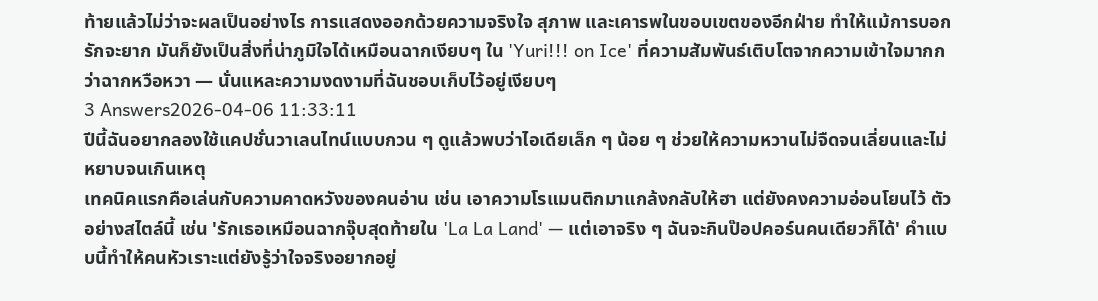ท้ายแล้วไม่ว่าจะผลเป็นอย่างไร การแสดงออกด้วยความจริงใจ สุภาพ และเคารพในขอบเขตของอีกฝ่าย ทำให้แม้การบอกรักจะยาก มันก็ยังเป็นสิ่งที่น่าภูมิใจได้เหมือนฉากเงียบๆ ใน 'Yuri!!! on Ice' ที่ความสัมพันธ์เติบโตจากความเข้าใจมากกว่าฉากหวือหวา — นั่นแหละความงดงามที่ฉันชอบเก็บไว้อยู่เงียบๆ
3 Answers2026-04-06 11:33:11
ปีนี้ฉันอยากลองใช้แคปชั่นวาเลนไทน์แบบกวน ๆ ดูแล้วพบว่าไอเดียเล็ก ๆ น้อย ๆ ช่วยให้ความหวานไม่จืดจนเลี่ยนและไม่หยาบจนเกินเหตุ
เทคนิคแรกคือเล่นกับความคาดหวังของคนอ่าน เช่น เอาความโรแมนติกมาแกล้งกลับให้ฮา แต่ยังคงความอ่อนโยนไว้ ตัวอย่างสไตล์นี้ เช่น 'รักเธอเหมือนฉากจุ๊บสุดท้ายใน 'La La Land' — แต่เอาจริง ๆ ฉันจะกินป๊อปคอร์นคนเดียวก็ได้' คำแบบนี้ทำให้คนหัวเราะแต่ยังรู้ว่าใจจริงอยากอยู่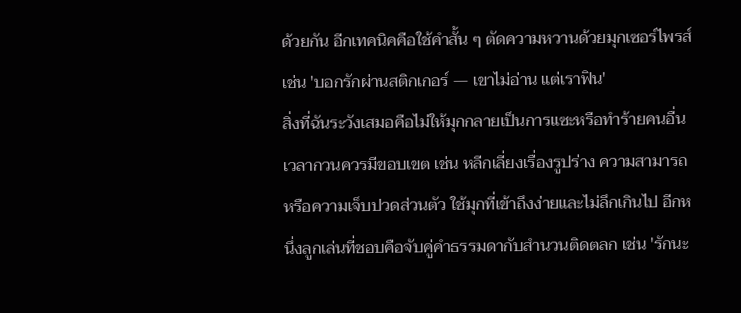ด้วยกัน อีกเทคนิคคือใช้คำสั้น ๆ ตัดความหวานด้วยมุกเซอร์ไพรส์ เช่น 'บอกรักผ่านสติกเกอร์ — เขาไม่อ่าน แต่เราฟิน'
สิ่งที่ฉันระวังเสมอคือไม่ให้มุกกลายเป็นการแซะหรือทำร้ายคนอื่น เวลากวนควรมีขอบเขต เช่น หลีกเลี่ยงเรื่องรูปร่าง ความสามารถ หรือความเจ็บปวดส่วนตัว ใช้มุกที่เข้าถึงง่ายและไม่ลึกเกินไป อีกหนึ่งลูกเล่นที่ชอบคือจับคู่คำธรรมดากับสำนวนติดตลก เช่น 'รักนะ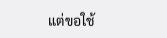แต่ขอใช้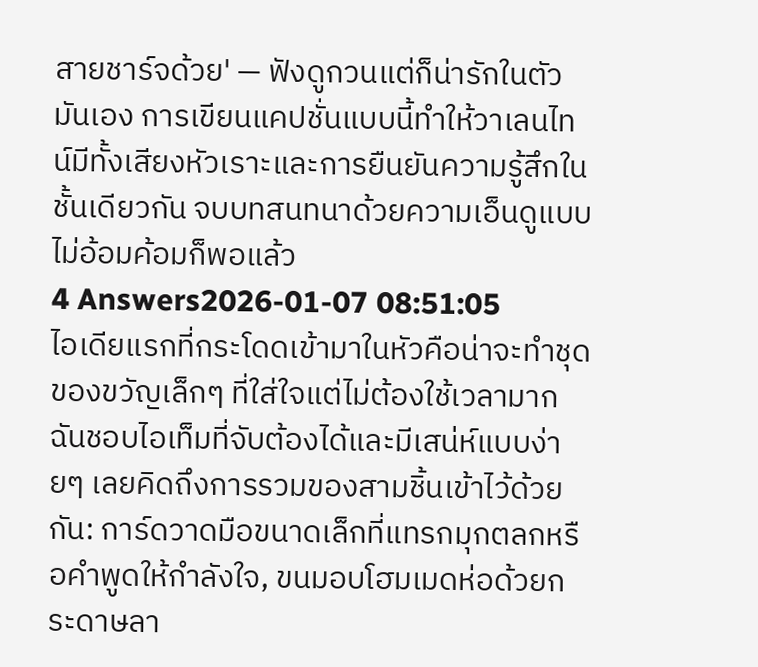สายชาร์จด้วย' — ฟังดูกวนแต่ก็น่ารักในตัวมันเอง การเขียนแคปชั่นแบบนี้ทำให้วาเลนไทน์มีทั้งเสียงหัวเราะและการยืนยันความรู้สึกในชั้นเดียวกัน จบบทสนทนาด้วยความเอ็นดูแบบไม่อ้อมค้อมก็พอแล้ว
4 Answers2026-01-07 08:51:05
ไอเดียแรกที่กระโดดเข้ามาในหัวคือน่าจะทำชุดของขวัญเล็กๆ ที่ใส่ใจแต่ไม่ต้องใช้เวลามาก
ฉันชอบไอเท็มที่จับต้องได้และมีเสน่ห์แบบง่ายๆ เลยคิดถึงการรวมของสามชิ้นเข้าไว้ด้วยกัน: การ์ดวาดมือขนาดเล็กที่แทรกมุกตลกหรือคำพูดให้กำลังใจ, ขนมอบโฮมเมดห่อด้วยกระดาษลา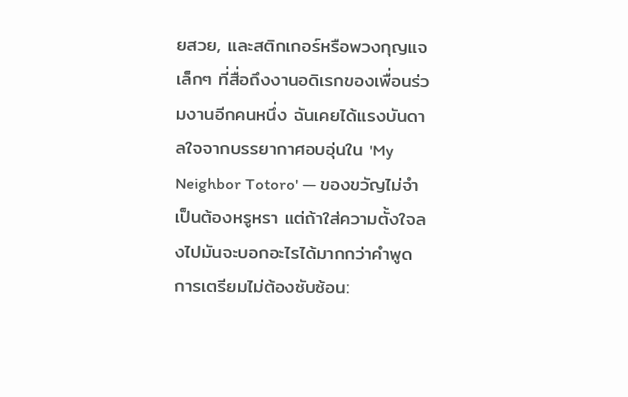ยสวย, และสติกเกอร์หรือพวงกุญแจเล็กๆ ที่สื่อถึงงานอดิเรกของเพื่อนร่วมงานอีกคนหนึ่ง ฉันเคยได้แรงบันดาลใจจากบรรยากาศอบอุ่นใน 'My Neighbor Totoro' — ของขวัญไม่จำเป็นต้องหรูหรา แต่ถ้าใส่ความตั้งใจลงไปมันจะบอกอะไรได้มากกว่าคำพูด
การเตรียมไม่ต้องซับซ้อน: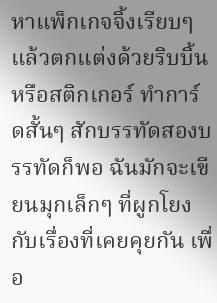หาแพ็กเกจจิ้งเรียบๆ แล้วตกแต่งด้วยริบบิ้นหรือสติกเกอร์ ทำการ์ดสั้นๆ สักบรรทัดสองบรรทัดก็พอ ฉันมักจะเขียนมุกเล็กๆ ที่ผูกโยงกับเรื่องที่เคยคุยกัน เพื่อ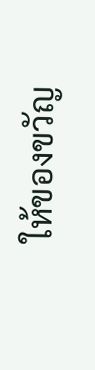ให้ของขวัญ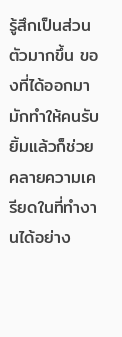รู้สึกเป็นส่วนตัวมากขึ้น ของที่ได้ออกมามักทำให้คนรับยิ้มแล้วก็ช่วยคลายความเครียดในที่ทำงานได้อย่าง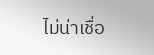ไม่น่าเชื่อ